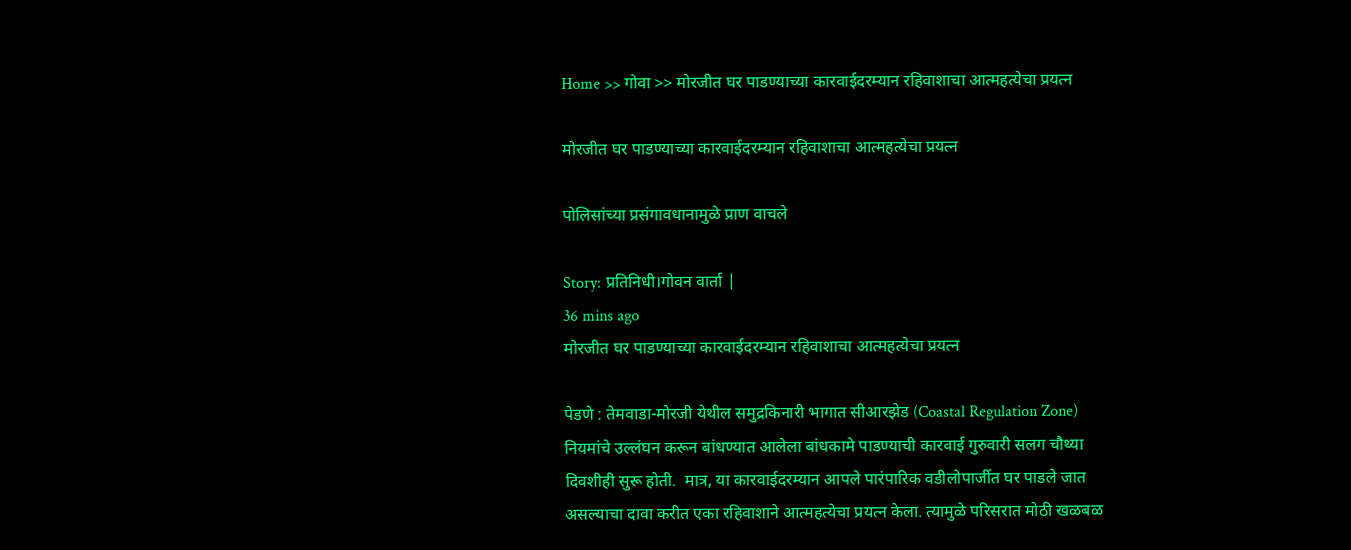Home >> गोवा >> मोरजीत घर पाडण्याच्या कारवाईदरम्यान रहिवाशाचा आत्महत्येचा प्रयत्न

मोरजीत घर पाडण्याच्या कारवाईदरम्यान रहिवाशाचा आत्महत्येचा प्रयत्न

पोलिसांच्या प्रसंगावधानामुळे प्राण वाचले

Story: प्रतिनिधी।गोवन वार्ता |
36 mins ago
मोरजीत घर पाडण्याच्या कारवाईदरम्यान रहिवाशाचा आत्महत्येचा प्रयत्न

पेडणे : तेमवाडा-मोरजी येथील समुद्रकिनारी भागात सीआरझेड (Coastal Regulation Zone) नियमांचे उल्लंघन करून बांधण्यात आलेला बांधकामे पाडण्याची कारवाई गुरुवारी सलग चौथ्या दिवशीही सुरू होती.  मात्र, या कारवाईदरम्यान आपले पारंपारिक वडीलोपार्जीत घर पाडले जात असल्याचा दावा करीत एका रहिवाशाने आत्महत्येचा प्रयत्न केला. त्यामुळे परिसरात मोठी खळबळ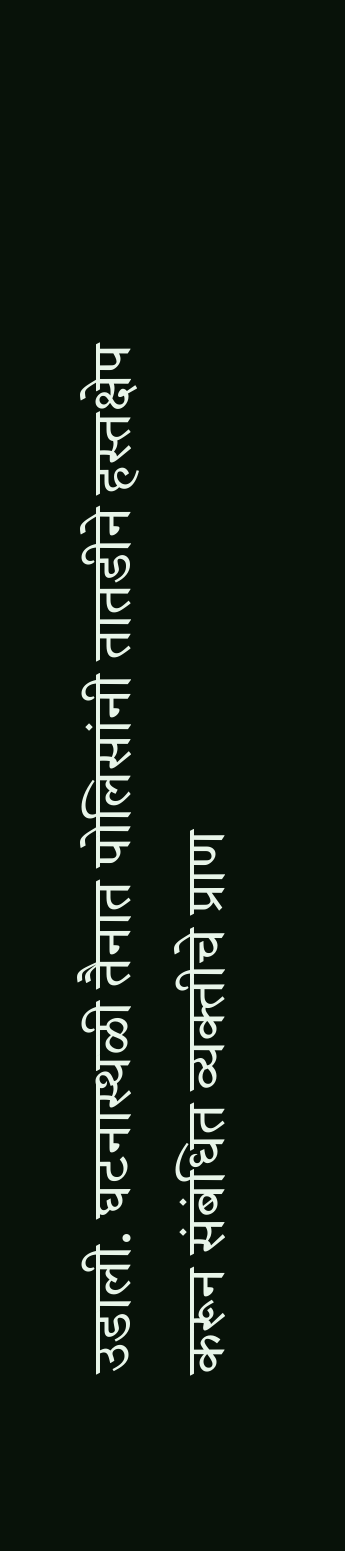उडाली. घटनास्थळी तैनात पोलिसांनी तातडीने हस्तक्षेप करून संबंधित व्यक्तीचे प्राण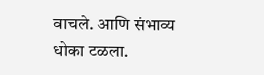वाचले. आणि संभाव्य धोका टळला.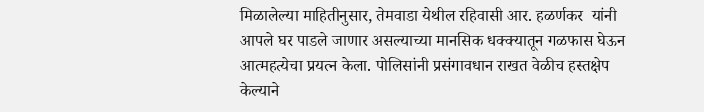मिळालेल्या माहितीनुसार, तेमवाडा येथील रहिवासी आर. हळर्णकर  यांनी आपले घर पाडले जाणार असल्याच्या मानसिक धक्क्यातून गळफास घेऊन आत्महत्येचा प्रयत्न केला. पोलिसांनी प्रसंगावधान राखत वेळीच हस्तक्षेप केल्याने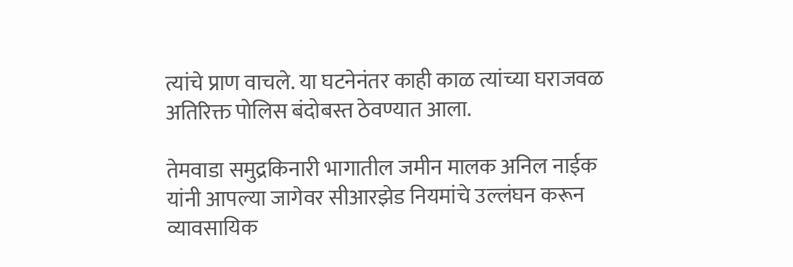त्यांचे प्राण वाचले. या घटनेनंतर काही काळ त्यांच्या घराजवळ अतिरिक्त पोलिस बंदोबस्त ठेवण्यात आला.

तेमवाडा समुद्रकिनारी भागातील जमीन मालक अनिल नाईक यांनी आपल्या जागेवर सीआरझेड नियमांचे उल्लंघन करून व्यावसायिक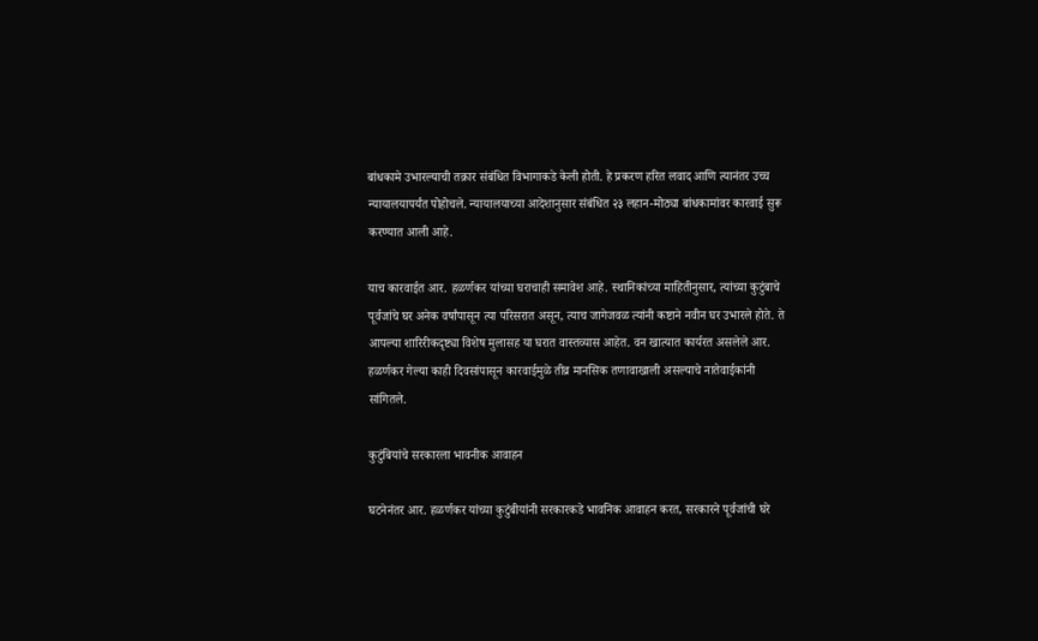बांधकामे उभारल्याची तक्रार संबंधित विभागाकडे केली होती. हे प्रकरण हरित लवाद आणि त्यानंतर उच्च न्यायालयापर्यंत पोहोचले. न्यायालयाच्या आदेशानुसार संबंधित २३ लहान-मोठ्या बांधकामांवर कारवाई सुरू करण्यात आली आहे.

याच कारवाईत आर. हळर्णकर यांच्या घराचाही समावेश आहे. स्थानिकांच्या माहितीनुसार, त्यांच्या कुटुंबाचे पूर्वजांचे घर अनेक वर्षांपासून त्या परिसरात असून, त्याच जागेजवळ त्यांनी कष्टाने नवीन घर उभारले होते. ते आपल्या शारिरीकदृष्ट्या विशेष मुलासह या घरात वास्तव्यास आहेत. वन खात्यात कार्यरत असलेले आर. हळर्णकर गेल्या काही दिवसांपासून कारवाईमुळे तीव्र मानसिक तणावाखाली असल्याचे नातेवाईकांनी सांगितले.

कुटुंबियांचे सरकारला भावनीक आवाहन

घटनेनंतर आर. हळर्णकर यांच्या कुटुंबीयांनी सरकारकडे भावनिक आवाहन करत, सरकारने पूर्वजांची घरे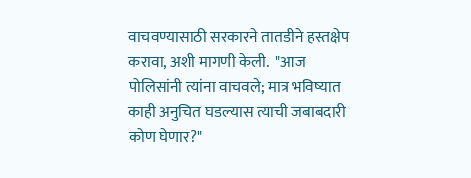वाचवण्यासाठी सरकारने तातडीने हस्तक्षेप करावा, अशी मागणी केली.  "आज पोलिसांनी त्यांना वाचवले; मात्र भविष्यात काही अनुचित घडल्यास त्याची जबाबदारी कोण घेणार?"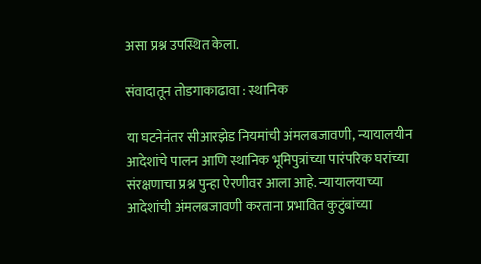असा प्रश्न उपस्थित केला.

संवादातून तोडगाकाढावा : स्थानिक

या घटनेनंतर सीआरझेड नियमांची अंमलबजावणी, न्यायालयीन आदेशांचे पालन आणि स्थानिक भूमिपुत्रांच्या पारंपरिक घरांच्या संरक्षणाचा प्रश्न पुन्हा ऐरणीवर आला आहे. न्यायालयाच्या आदेशांची अंमलबजावणी करताना प्रभावित कुटुंबांच्या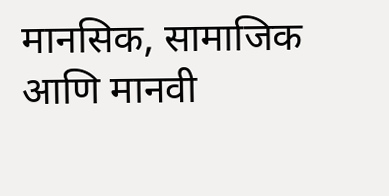मानसिक, सामाजिक आणि मानवी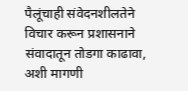पैलूंचाही संवेदनशीलतेने विचार करून प्रशासनाने संवादातून तोडगा काढावा, अशी मागणी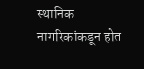स्थानिक नागरिकांकडून होत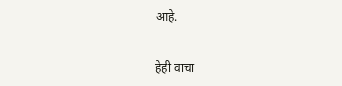आहे.

हेही वाचा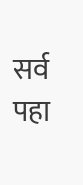सर्व पहा